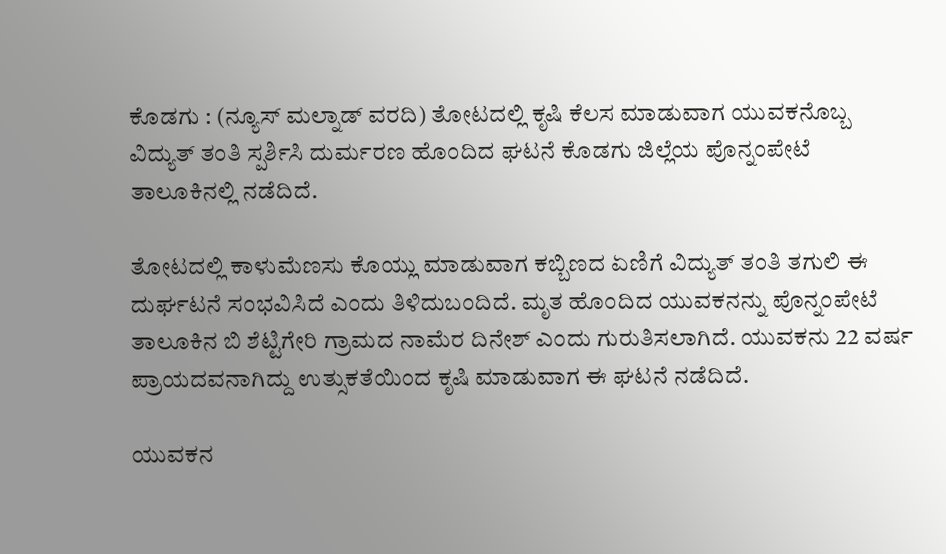ಕೊಡಗು : (ನ್ಯೂಸ್ ಮಲ್ನಾಡ್ ವರದಿ) ತೋಟದಲ್ಲಿ ಕೃಷಿ ಕೆಲಸ ಮಾಡುವಾಗ ಯುವಕನೊಬ್ಬ ವಿದ್ಯುತ್ ತಂತಿ ಸ್ಪರ್ಶಿಸಿ ದುರ್ಮರಣ ಹೊಂದಿದ ಘಟನೆ ಕೊಡಗು ಜಿಲ್ಲೆಯ ಪೊನ್ನಂಪೇಟೆ ತಾಲೂಕಿನಲ್ಲಿ ನಡೆದಿದೆ.

ತೋಟದಲ್ಲಿ ಕಾಳುಮೆಣಸು ಕೊಯ್ಲು ಮಾಡುವಾಗ ಕಬ್ಬಿಣದ ಏಣಿಗೆ ವಿದ್ಯುತ್ ತಂತಿ ತಗುಲಿ ಈ ದುರ್ಘಟನೆ ಸಂಭವಿಸಿದೆ ಎಂದು ತಿಳಿದುಬಂದಿದೆ. ಮೃತ ಹೊಂದಿದ ಯುವಕನನ್ನು ಪೊನ್ನಂಪೇಟೆ ತಾಲೂಕಿನ ಬಿ ಶೆಟ್ಟಿಗೇರಿ ಗ್ರಾಮದ ನಾಮೆರ ದಿನೇಶ್ ಎಂದು ಗುರುತಿಸಲಾಗಿದೆ. ಯುವಕನು 22 ವರ್ಷ ಪ್ರಾಯದವನಾಗಿದ್ದು ಉತ್ಸುಕತೆಯಿಂದ ಕೃಷಿ ಮಾಡುವಾಗ ಈ ಘಟನೆ ನಡೆದಿದೆ.

ಯುವಕನ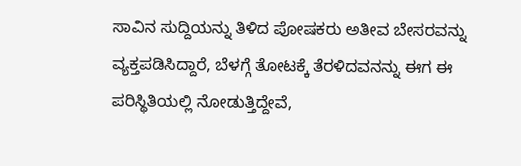ಸಾವಿನ ಸುದ್ದಿಯನ್ನು ತಿಳಿದ ಪೋಷಕರು ಅತೀವ ಬೇಸರವನ್ನು ವ್ಯಕ್ತಪಡಿಸಿದ್ದಾರೆ, ಬೆಳಗ್ಗೆ ತೋಟಕ್ಕೆ ತೆರಳಿದವನನ್ನು ಈಗ ಈ ಪರಿಸ್ಥಿತಿಯಲ್ಲಿ ನೋಡುತ್ತಿದ್ದೇವೆ,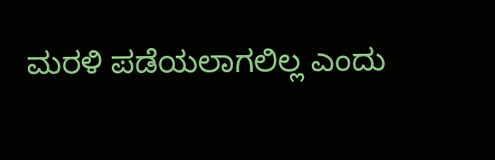ಮರಳಿ ಪಡೆಯಲಾಗಲಿಲ್ಲ ಎಂದು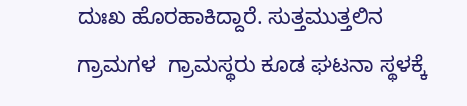ದುಃಖ ಹೊರಹಾಕಿದ್ದಾರೆ. ಸುತ್ತಮುತ್ತಲಿನ ಗ್ರಾಮಗಳ  ಗ್ರಾಮಸ್ಥರು ಕೂಡ ಘಟನಾ ಸ್ಥಳಕ್ಕೆ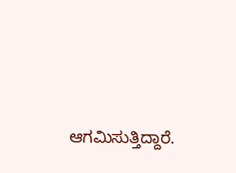ಆಗಮಿಸುತ್ತಿದ್ದಾರೆ.